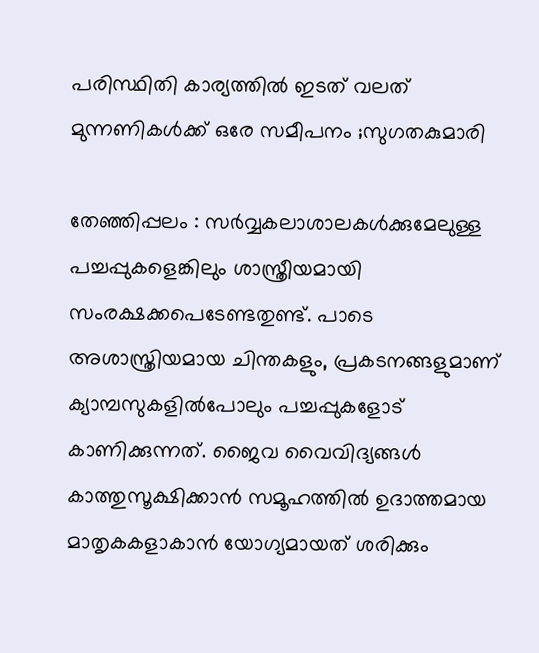പരിസ്ഥിതി കാര്യത്തില്‍ ഇടത് വലത് മുന്നണികള്‍ക്ക് ഒരേ സമീപനം ;സുഗതകുമാരി

തേഞ്ഞിപ്പലം : സര്‍വ്വകലാശാലകള്‍ക്കുമേലുള്ള പച്ചപ്പുകളെങ്കിലും ശാസ്ത്രീയമായി സംരക്ഷക്കപെടേണ്ടതുണ്ട്. പാടെ അശാസ്ത്രിയമായ ചിന്തകളും, പ്രകടനങ്ങളുമാണ് ക്യാമ്പസുകളില്‍പോലും പച്ചപ്പുകളോട് കാണിക്കുന്നത്. ജൈവ വൈവിദ്യങ്ങള്‍ കാത്തുസൂക്ഷിക്കാന്‍ സമൂഹത്തില്‍ ഉദാത്തമായ മാതൃകകളാകാന്‍ യോഗ്യമായത് ശരിക്കും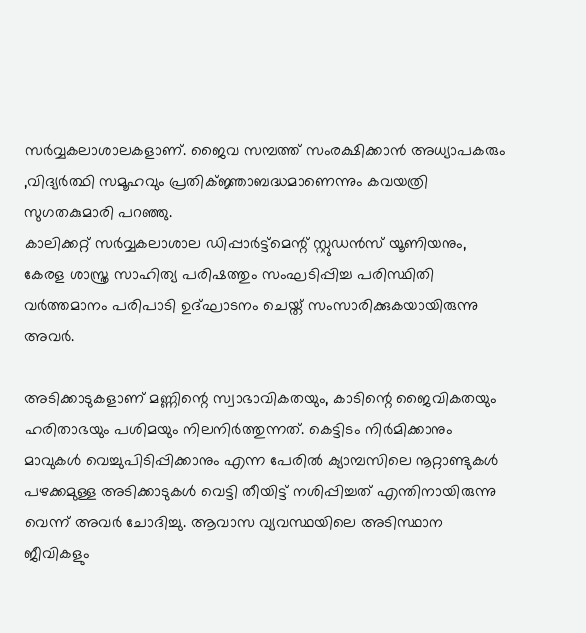സര്‍വ്വകലാശാലകളാണ്. ജൈവ സമ്പത്ത് സംരക്ഷിക്കാന്‍ അധ്യാപകരും ,വിദ്യര്‍ത്ഥി സമൂഹവും പ്രതിക്ജ്ഞാബദ്ധമാണെന്നും കവയത്രി സുഗതകുമാരി പറഞ്ഞു.
കാലിക്കറ്റ് സര്‍വ്വകലാശാല ഡിപ്പാര്‍ട്ട്‌മെന്റ് സ്റ്റുഡന്‍സ് യൂണിയനും, കേരള ശാസ്ത്ര സാഹിത്യ പരിഷത്തും സംഘടിപ്പിച്ച പരിസ്ഥിതി വര്‍ത്തമാനം പരിപാടി ഉദ്ഘാടനം ചെയ്ത് സംസാരിക്കുകയായിരുന്നു അവര്‍.

അടിക്കാടുകളാണ് മണ്ണിന്റെ സ്വാഭാവികതയും, കാടിന്റെ ജൈവികതയും ഹരിതാഭയും പശിമയും നിലനിര്‍ത്തുന്നത്. കെട്ടിടം നിര്‍മിക്കാനും മാവുകള്‍ വെച്ചുപിടിപ്പിക്കാനും എന്ന പേരില്‍ ക്യാമ്പസിലെ നൂറ്റാണ്ടുകള്‍ പഴക്കമുള്ള അടിക്കാടുകള്‍ വെട്ടി തീയിട്ട് നശിപ്പിച്ചത് എന്തിനായിരുന്നു വെന്ന് അവര്‍ ചോദിച്ചു. ആവാസ വ്യവസ്ഥയിലെ അടിസ്ഥാന ജീവികളും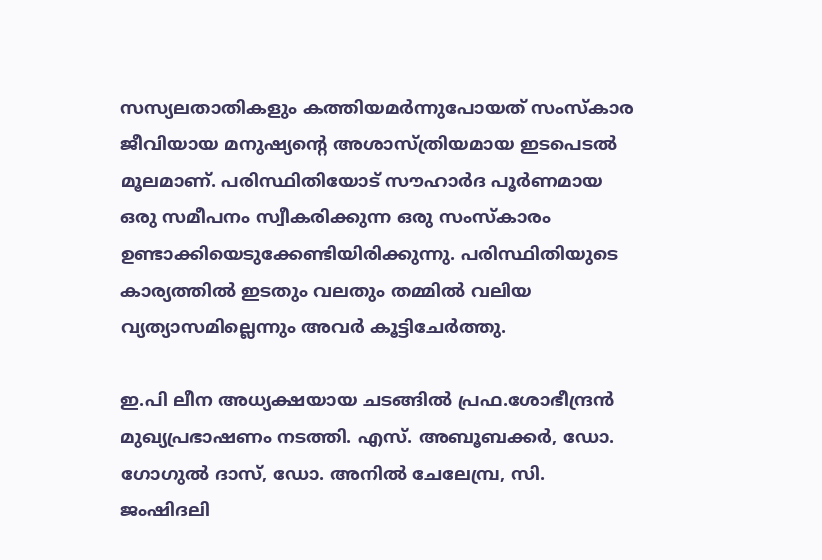സസ്യലതാതികളും കത്തിയമര്‍ന്നുപോയത് സംസ്‌കാര ജീവിയായ മനുഷ്യന്റെ അശാസ്ത്രിയമായ ഇടപെടല്‍ മൂലമാണ്. പരിസ്ഥിതിയോട് സൗഹാര്‍ദ പൂര്‍ണമായ ഒരു സമീപനം സ്വീകരിക്കുന്ന ഒരു സംസ്‌കാരം ഉണ്ടാക്കിയെടുക്കേണ്ടിയിരിക്കുന്നു. പരിസ്ഥിതിയുടെ കാര്യത്തില്‍ ഇടതും വലതും തമ്മില്‍ വലിയ വ്യത്യാസമില്ലെന്നും അവര്‍ കൂട്ടിചേര്‍ത്തു.

ഇ.പി ലീന അധ്യക്ഷയായ ചടങ്ങില്‍ പ്രഫ.ശോഭീന്ദ്രന്‍ മുഖ്യപ്രഭാഷണം നടത്തി. എസ്. അബൂബക്കര്‍, ഡോ. ഗോഗുല്‍ ദാസ്, ഡോ. അനില്‍ ചേലേമ്പ്ര, സി. ജംഷിദലി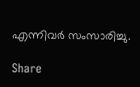എന്നിവര്‍ സംസാരിച്ചു.

Share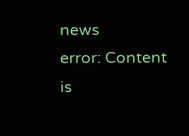news
error: Content is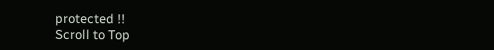protected !!
Scroll to Top